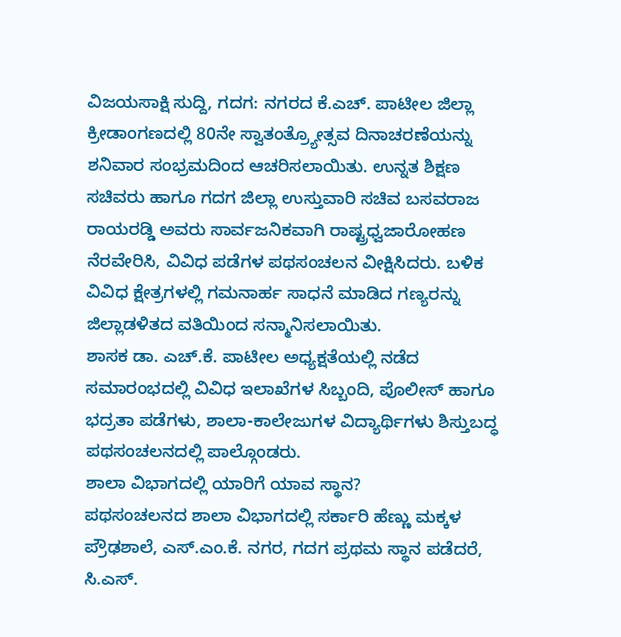ವಿಜಯಸಾಕ್ಷಿ ಸುದ್ದಿ, ಗದಗ: ನಗರದ ಕೆ.ಎಚ್. ಪಾಟೀಲ ಜಿಲ್ಲಾ ಕ್ರೀಡಾಂಗಣದಲ್ಲಿ 80ನೇ ಸ್ವಾತಂತ್ರ್ಯೋತ್ಸವ ದಿನಾಚರಣೆಯನ್ನು ಶನಿವಾರ ಸಂಭ್ರಮದಿಂದ ಆಚರಿಸಲಾಯಿತು. ಉನ್ನತ ಶಿಕ್ಷಣ ಸಚಿವರು ಹಾಗೂ ಗದಗ ಜಿಲ್ಲಾ ಉಸ್ತುವಾರಿ ಸಚಿವ ಬಸವರಾಜ ರಾಯರಡ್ಡಿ ಅವರು ಸಾರ್ವಜನಿಕವಾಗಿ ರಾಷ್ಟ್ರಧ್ವಜಾರೋಹಣ ನೆರವೇರಿಸಿ, ವಿವಿಧ ಪಡೆಗಳ ಪಥಸಂಚಲನ ವೀಕ್ಷಿಸಿದರು. ಬಳಿಕ ವಿವಿಧ ಕ್ಷೇತ್ರಗಳಲ್ಲಿ ಗಮನಾರ್ಹ ಸಾಧನೆ ಮಾಡಿದ ಗಣ್ಯರನ್ನು ಜಿಲ್ಲಾಡಳಿತದ ವತಿಯಿಂದ ಸನ್ಮಾನಿಸಲಾಯಿತು.
ಶಾಸಕ ಡಾ. ಎಚ್.ಕೆ. ಪಾಟೀಲ ಅಧ್ಯಕ್ಷತೆಯಲ್ಲಿ ನಡೆದ ಸಮಾರಂಭದಲ್ಲಿ ವಿವಿಧ ಇಲಾಖೆಗಳ ಸಿಬ್ಬಂದಿ, ಪೊಲೀಸ್ ಹಾಗೂ ಭದ್ರತಾ ಪಡೆಗಳು, ಶಾಲಾ-ಕಾಲೇಜುಗಳ ವಿದ್ಯಾರ್ಥಿಗಳು ಶಿಸ್ತುಬದ್ಧ ಪಥಸಂಚಲನದಲ್ಲಿ ಪಾಲ್ಗೊಂಡರು.
ಶಾಲಾ ವಿಭಾಗದಲ್ಲಿ ಯಾರಿಗೆ ಯಾವ ಸ್ಥಾನ?
ಪಥಸಂಚಲನದ ಶಾಲಾ ವಿಭಾಗದಲ್ಲಿ ಸರ್ಕಾರಿ ಹೆಣ್ಣು ಮಕ್ಕಳ ಪ್ರೌಢಶಾಲೆ, ಎಸ್.ಎಂ.ಕೆ. ನಗರ, ಗದಗ ಪ್ರಥಮ ಸ್ಥಾನ ಪಡೆದರೆ, ಸಿ.ಎಸ್.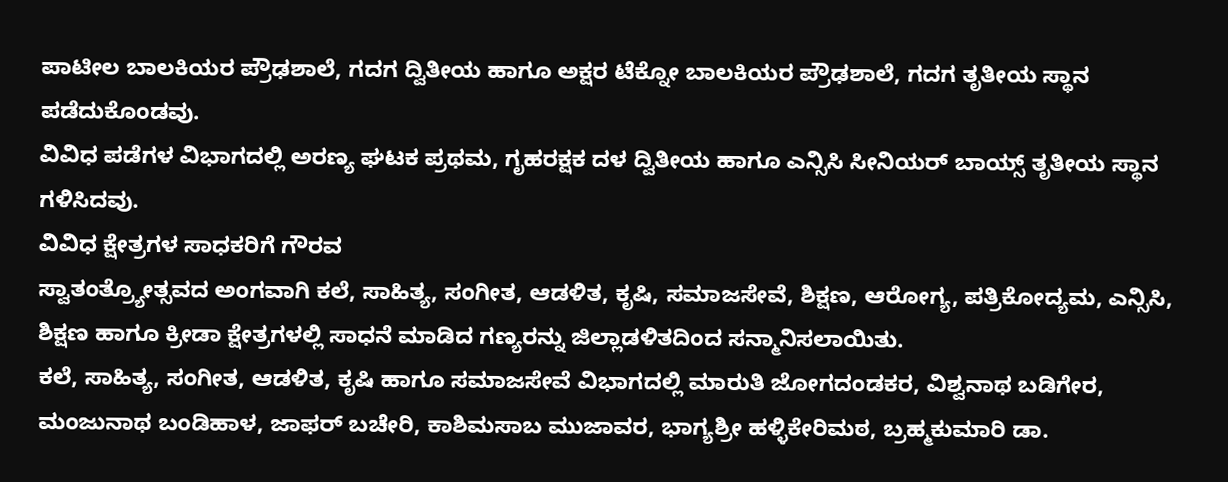ಪಾಟೀಲ ಬಾಲಕಿಯರ ಪ್ರೌಢಶಾಲೆ, ಗದಗ ದ್ವಿತೀಯ ಹಾಗೂ ಅಕ್ಷರ ಟೆಕ್ನೋ ಬಾಲಕಿಯರ ಪ್ರೌಢಶಾಲೆ, ಗದಗ ತೃತೀಯ ಸ್ಥಾನ ಪಡೆದುಕೊಂಡವು.
ವಿವಿಧ ಪಡೆಗಳ ವಿಭಾಗದಲ್ಲಿ ಅರಣ್ಯ ಘಟಕ ಪ್ರಥಮ, ಗೃಹರಕ್ಷಕ ದಳ ದ್ವಿತೀಯ ಹಾಗೂ ಎನ್ಸಿಸಿ ಸೀನಿಯರ್ ಬಾಯ್ಸ್ ತೃತೀಯ ಸ್ಥಾನ ಗಳಿಸಿದವು.
ವಿವಿಧ ಕ್ಷೇತ್ರಗಳ ಸಾಧಕರಿಗೆ ಗೌರವ
ಸ್ವಾತಂತ್ರ್ಯೋತ್ಸವದ ಅಂಗವಾಗಿ ಕಲೆ, ಸಾಹಿತ್ಯ, ಸಂಗೀತ, ಆಡಳಿತ, ಕೃಷಿ, ಸಮಾಜಸೇವೆ, ಶಿಕ್ಷಣ, ಆರೋಗ್ಯ, ಪತ್ರಿಕೋದ್ಯಮ, ಎನ್ಸಿಸಿ, ಶಿಕ್ಷಣ ಹಾಗೂ ಕ್ರೀಡಾ ಕ್ಷೇತ್ರಗಳಲ್ಲಿ ಸಾಧನೆ ಮಾಡಿದ ಗಣ್ಯರನ್ನು ಜಿಲ್ಲಾಡಳಿತದಿಂದ ಸನ್ಮಾನಿಸಲಾಯಿತು.
ಕಲೆ, ಸಾಹಿತ್ಯ, ಸಂಗೀತ, ಆಡಳಿತ, ಕೃಷಿ ಹಾಗೂ ಸಮಾಜಸೇವೆ ವಿಭಾಗದಲ್ಲಿ ಮಾರುತಿ ಜೋಗದಂಡಕರ, ವಿಶ್ವನಾಥ ಬಡಿಗೇರ, ಮಂಜುನಾಥ ಬಂಡಿಹಾಳ, ಜಾಫರ್ ಬಚೇರಿ, ಕಾಶಿಮಸಾಬ ಮುಜಾವರ, ಭಾಗ್ಯಶ್ರೀ ಹಳ್ಳಿಕೇರಿಮಠ, ಬ್ರಹ್ಮಕುಮಾರಿ ಡಾ.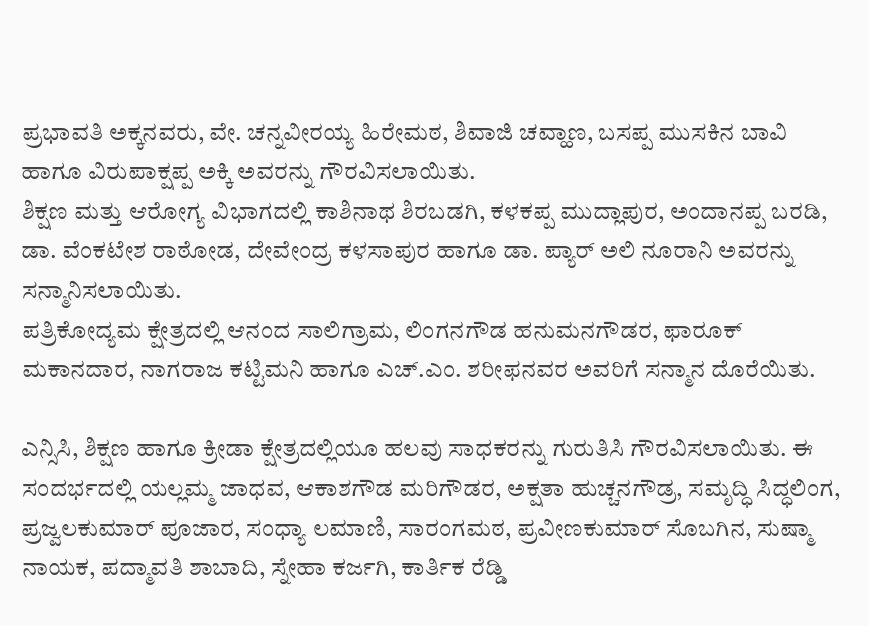ಪ್ರಭಾವತಿ ಅಕ್ಕನವರು, ವೇ. ಚನ್ನವೀರಯ್ಯ ಹಿರೇಮಠ, ಶಿವಾಜಿ ಚವ್ಹಾಣ, ಬಸಪ್ಪ ಮುಸಕಿನ ಬಾವಿ ಹಾಗೂ ವಿರುಪಾಕ್ಷಪ್ಪ ಅಕ್ಕಿ ಅವರನ್ನು ಗೌರವಿಸಲಾಯಿತು.
ಶಿಕ್ಷಣ ಮತ್ತು ಆರೋಗ್ಯ ವಿಭಾಗದಲ್ಲಿ ಕಾಶಿನಾಥ ಶಿರಬಡಗಿ, ಕಳಕಪ್ಪ ಮುದ್ಲಾಪುರ, ಅಂದಾನಪ್ಪ ಬರಡಿ, ಡಾ. ವೆಂಕಟೇಶ ರಾಠೋಡ, ದೇವೇಂದ್ರ ಕಳಸಾಪುರ ಹಾಗೂ ಡಾ. ಪ್ಯಾರ್ ಅಲಿ ನೂರಾನಿ ಅವರನ್ನು ಸನ್ಮಾನಿಸಲಾಯಿತು.
ಪತ್ರಿಕೋದ್ಯಮ ಕ್ಷೇತ್ರದಲ್ಲಿ ಆನಂದ ಸಾಲಿಗ್ರಾಮ, ಲಿಂಗನಗೌಡ ಹನುಮನಗೌಡರ, ಫಾರೂಕ್ ಮಕಾನದಾರ, ನಾಗರಾಜ ಕಟ್ಟಿಮನಿ ಹಾಗೂ ಎಚ್.ಎಂ. ಶರೀಫನವರ ಅವರಿಗೆ ಸನ್ಮಾನ ದೊರೆಯಿತು.

ಎನ್ಸಿಸಿ, ಶಿಕ್ಷಣ ಹಾಗೂ ಕ್ರೀಡಾ ಕ್ಷೇತ್ರದಲ್ಲಿಯೂ ಹಲವು ಸಾಧಕರನ್ನು ಗುರುತಿಸಿ ಗೌರವಿಸಲಾಯಿತು. ಈ ಸಂದರ್ಭದಲ್ಲಿ ಯಲ್ಲಮ್ಮ ಜಾಧವ, ಆಕಾಶಗೌಡ ಮರಿಗೌಡರ, ಅಕ್ಷತಾ ಹುಚ್ಚನಗೌಡ್ರ, ಸಮೃದ್ಧಿ ಸಿದ್ಧಲಿಂಗ, ಪ್ರಜ್ವಲಕುಮಾರ್ ಪೂಜಾರ, ಸಂಧ್ಯಾ ಲಮಾಣಿ, ಸಾರಂಗಮಠ, ಪ್ರವೀಣಕುಮಾರ್ ಸೊಬಗಿನ, ಸುಷ್ಮಾ ನಾಯಕ, ಪದ್ಮಾವತಿ ಶಾಬಾದಿ, ಸ್ನೇಹಾ ಕರ್ಜಗಿ, ಕಾರ್ತಿಕ ರೆಡ್ಡಿ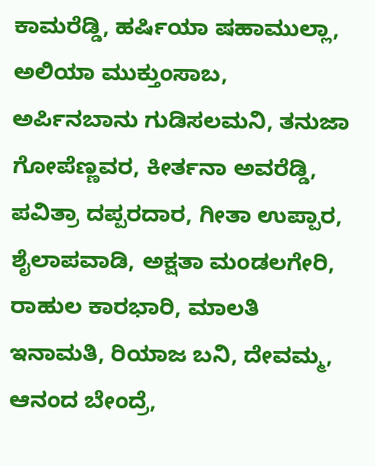ಕಾಮರೆಡ್ಡಿ, ಹರ್ಷಿಯಾ ಷಹಾಮುಲ್ಲಾ, ಅಲಿಯಾ ಮುಕ್ತುಂಸಾಬ, ಅರ್ಪಿನಬಾನು ಗುಡಿಸಲಮನಿ, ತನುಜಾ ಗೋಪೆಣ್ಣವರ, ಕೀರ್ತನಾ ಅವರೆಡ್ಡಿ, ಪವಿತ್ರಾ ದಪ್ಪರದಾರ, ಗೀತಾ ಉಪ್ಪಾರ, ಶೈಲಾಪವಾಡಿ, ಅಕ್ಷತಾ ಮಂಡಲಗೇರಿ, ರಾಹುಲ ಕಾರಭಾರಿ, ಮಾಲತಿ ಇನಾಮತಿ, ರಿಯಾಜ ಬನಿ, ದೇವಮ್ಮ, ಆನಂದ ಬೇಂದ್ರೆ,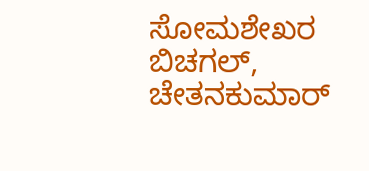ಸೋಮಶೇಖರ ಬಿಚಗಲ್, ಚೇತನಕುಮಾರ್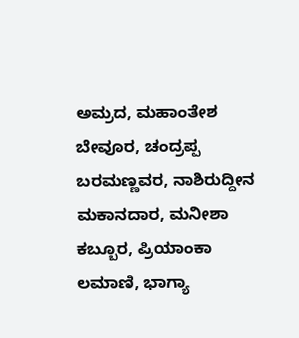ಅಮ್ರದ, ಮಹಾಂತೇಶ ಬೇವೂರ, ಚಂದ್ರಪ್ಪ ಬರಮಣ್ಣವರ, ನಾಶಿರುದ್ದೀನ ಮಕಾನದಾರ, ಮನೀಶಾ ಕಬ್ಬೂರ, ಪ್ರಿಯಾಂಕಾ ಲಮಾಣಿ, ಭಾಗ್ಯಾ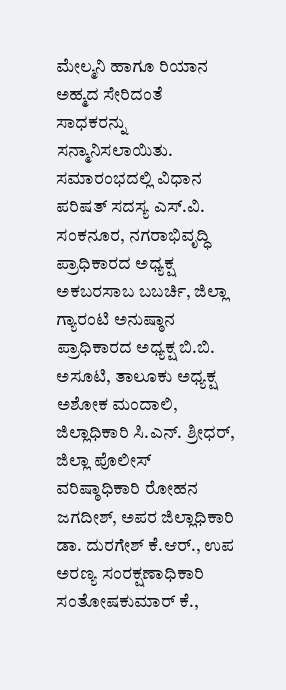ಮೇಲ್ಮನಿ ಹಾಗೂ ರಿಯಾನ ಅಹ್ಮದ ಸೇರಿದಂತೆ ಸಾಧಕರನ್ನು ಸನ್ಮಾನಿಸಲಾಯಿತು.
ಸಮಾರಂಭದಲ್ಲಿ ವಿಧಾನ ಪರಿಷತ್ ಸದಸ್ಯ ಎಸ್.ವಿ. ಸಂಕನೂರ, ನಗರಾಭಿವೃದ್ಧಿ ಪ್ರಾಧಿಕಾರದ ಅಧ್ಯಕ್ಷ ಅಕಬರಸಾಬ ಬಬರ್ಚಿ, ಜಿಲ್ಲಾ ಗ್ಯಾರಂಟಿ ಅನುಷ್ಠಾನ ಪ್ರಾಧಿಕಾರದ ಅಧ್ಯಕ್ಷ ಬಿ.ಬಿ. ಅಸೂಟಿ, ತಾಲೂಕು ಅಧ್ಯಕ್ಷ ಅಶೋಕ ಮಂದಾಲಿ, ಜಿಲ್ಲಾಧಿಕಾರಿ ಸಿ.ಎನ್. ಶ್ರೀಧರ್, ಜಿಲ್ಲಾ ಪೊಲೀಸ್ ವರಿಷ್ಠಾಧಿಕಾರಿ ರೋಹನ ಜಗದೀಶ್, ಅಪರ ಜಿಲ್ಲಾಧಿಕಾರಿ ಡಾ. ದುರಗೇಶ್ ಕೆ.ಆರ್., ಉಪ ಅರಣ್ಯ ಸಂರಕ್ಷಣಾಧಿಕಾರಿ ಸಂತೋಷಕುಮಾರ್ ಕೆ.,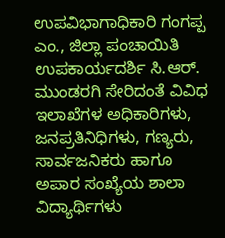ಉಪವಿಭಾಗಾಧಿಕಾರಿ ಗಂಗಪ್ಪ ಎಂ., ಜಿಲ್ಲಾ ಪಂಚಾಯಿತಿ ಉಪಕಾರ್ಯದರ್ಶಿ ಸಿ.ಆರ್. ಮುಂಡರಗಿ ಸೇರಿದಂತೆ ವಿವಿಧ ಇಲಾಖೆಗಳ ಅಧಿಕಾರಿಗಳು, ಜನಪ್ರತಿನಿಧಿಗಳು, ಗಣ್ಯರು, ಸಾರ್ವಜನಿಕರು ಹಾಗೂ ಅಪಾರ ಸಂಖ್ಯೆಯ ಶಾಲಾ ವಿದ್ಯಾರ್ಥಿಗಳು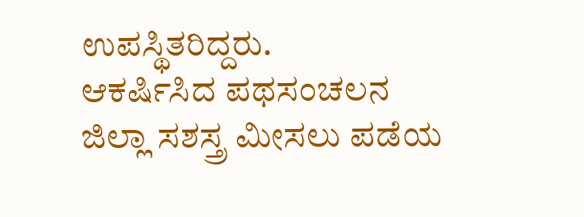ಉಪಸ್ಥಿತರಿದ್ದರು.
ಆಕರ್ಷಿಸಿದ ಪಥಸಂಚಲನ
ಜಿಲ್ಲಾ ಸಶಸ್ತ್ರ ಮೀಸಲು ಪಡೆಯ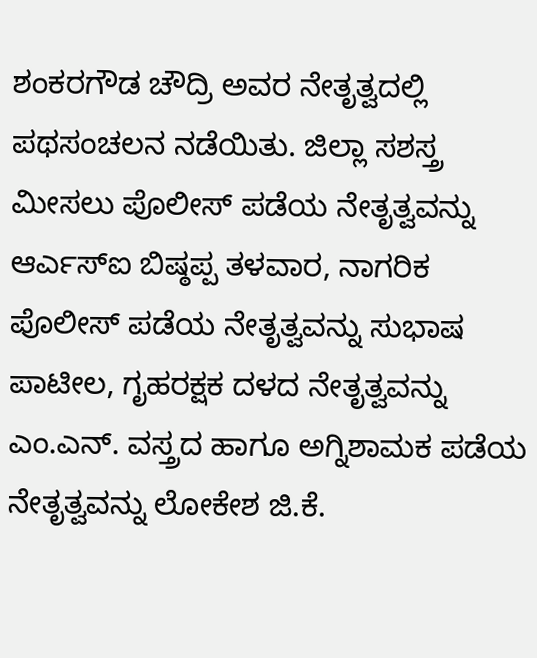ಶಂಕರಗೌಡ ಚೌದ್ರಿ ಅವರ ನೇತೃತ್ವದಲ್ಲಿ ಪಥಸಂಚಲನ ನಡೆಯಿತು. ಜಿಲ್ಲಾ ಸಶಸ್ತ್ರ ಮೀಸಲು ಪೊಲೀಸ್ ಪಡೆಯ ನೇತೃತ್ವವನ್ನು ಆರ್ಎಸ್ಐ ಬಿಷ್ಠಪ್ಪ ತಳವಾರ, ನಾಗರಿಕ ಪೊಲೀಸ್ ಪಡೆಯ ನೇತೃತ್ವವನ್ನು ಸುಭಾಷ ಪಾಟೀಲ, ಗೃಹರಕ್ಷಕ ದಳದ ನೇತೃತ್ವವನ್ನು ಎಂ.ಎನ್. ವಸ್ತ್ರದ ಹಾಗೂ ಅಗ್ನಿಶಾಮಕ ಪಡೆಯ ನೇತೃತ್ವವನ್ನು ಲೋಕೇಶ ಜಿ.ಕೆ.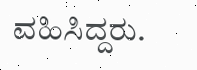ವಹಿಸಿದ್ದರು.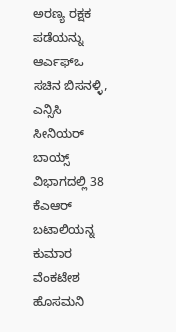ಅರಣ್ಯ ರಕ್ಷಕ ಪಡೆಯನ್ನು ಆರ್ಎಫ್ಒ ಸಚಿನ ಬಿಸನಳ್ಳಿ, ಎನ್ಸಿಸಿ ಸೀನಿಯರ್ ಬಾಯ್ಸ್ ವಿಭಾಗದಲ್ಲಿ 38 ಕೆಎಆರ್ ಬಟಾಲಿಯನ್ನ ಕುಮಾರ ವೆಂಕಟೇಶ ಹೊಸಮನಿ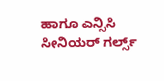ಹಾಗೂ ಎನ್ಸಿಸಿ ಸೀನಿಯರ್ ಗರ್ಲ್ಸ್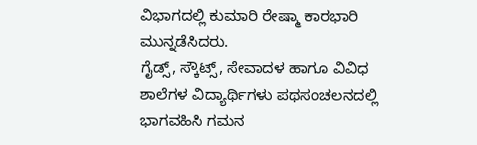ವಿಭಾಗದಲ್ಲಿ ಕುಮಾರಿ ರೇಷ್ಮಾ ಕಾರಭಾರಿ ಮುನ್ನಡೆಸಿದರು.
ಗೈಡ್ಸ್, ಸ್ಕೌಟ್ಸ್, ಸೇವಾದಳ ಹಾಗೂ ವಿವಿಧ ಶಾಲೆಗಳ ವಿದ್ಯಾರ್ಥಿಗಳು ಪಥಸಂಚಲನದಲ್ಲಿ ಭಾಗವಹಿಸಿ ಗಮನ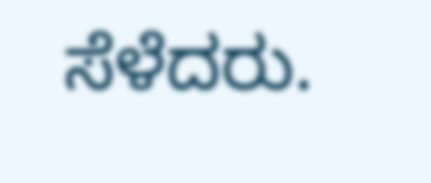ಸೆಳೆದರು.